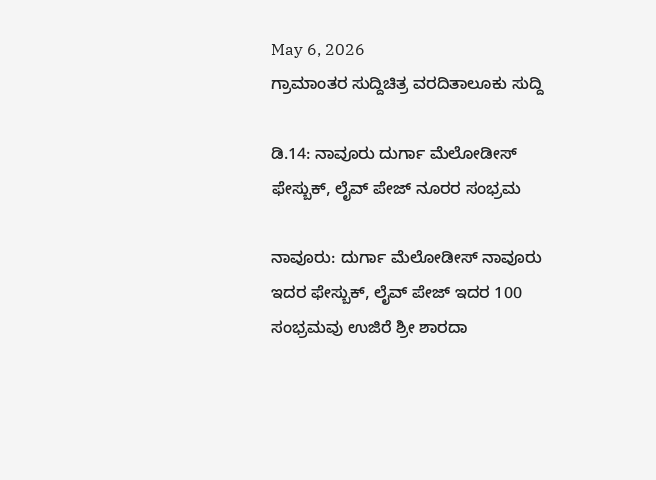May 6, 2026
ಗ್ರಾಮಾಂತರ ಸುದ್ದಿಚಿತ್ರ ವರದಿತಾಲೂಕು ಸುದ್ದಿ

ಡಿ.14: ನಾವೂರು ದುರ್ಗಾ ಮೆಲೋಡೀಸ್ ಫೇಸ್ಬುಕ್, ಲೈವ್ ಪೇಜ್ ನೂರರ ಸಂಭ್ರಮ

ನಾವೂರು: ದುರ್ಗಾ ಮೆಲೋಡೀಸ್ ನಾವೂರು ಇದರ ಫೇಸ್ಬುಕ್, ಲೈವ್ ಪೇಜ್ ಇದರ 100 ಸಂಭ್ರಮವು ಉಜಿರೆ ಶ್ರೀ ಶಾರದಾ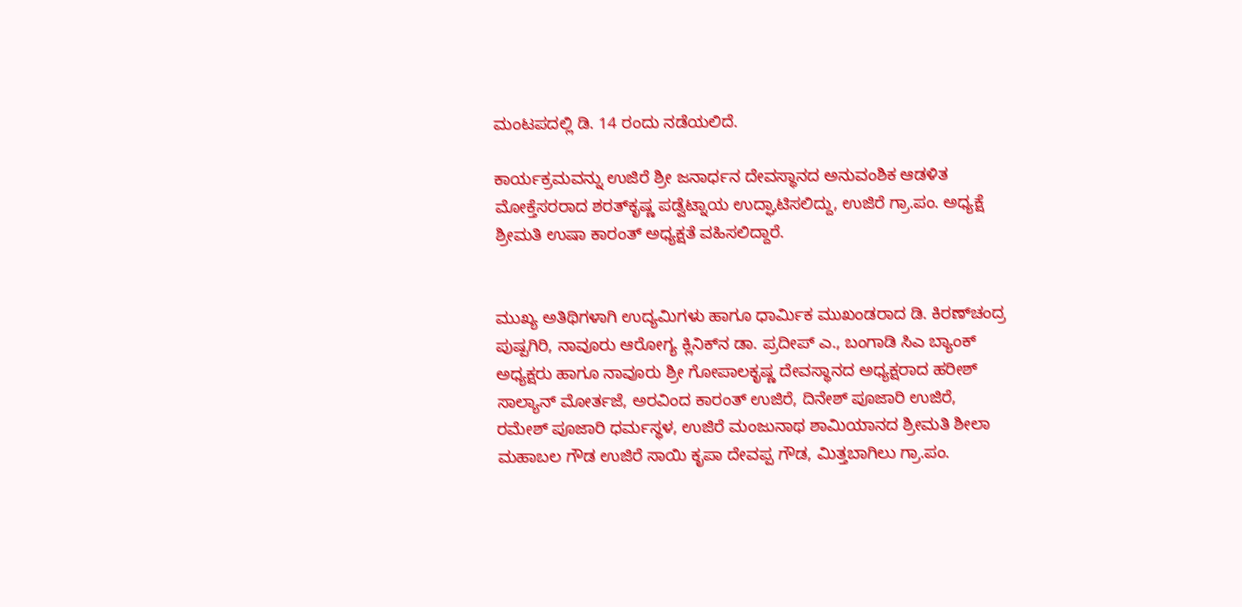ಮಂಟಪದಲ್ಲಿ ಡಿ. 14 ರಂದು ನಡೆಯಲಿದೆ.

ಕಾರ್ಯಕ್ರಮವನ್ನು ಉಜಿರೆ ಶ್ರೀ ಜನಾರ್ಧನ ದೇವಸ್ಥಾನದ ಅನುವಂಶಿಕ ಆಡಳಿತ ಮೋಕ್ತೆಸರರಾದ ಶರತ್‌ಕೃಷ್ಣ ಪಡ್ವೆಟ್ನಾಯ ಉದ್ಘಾಟಿಸಲಿದ್ದು, ಉಜಿರೆ ಗ್ರಾ.ಪಂ. ಅಧ್ಯಕ್ಷೆ ಶ್ರೀಮತಿ ಉಷಾ ಕಾರಂತ್ ಅಧ್ಯಕ್ಷತೆ ವಹಿಸಲಿದ್ದಾರೆ.


ಮುಖ್ಯ ಅತಿಥಿಗಳಾಗಿ ಉದ್ಯಮಿಗಳು ಹಾಗೂ ಧಾರ್ಮಿಕ ಮುಖಂಡರಾದ ಡಿ. ಕಿರಣ್‌ಚಂದ್ರ ಪುಷ್ಪಗಿರಿ, ನಾವೂರು ಆರೋಗ್ಯ ಕ್ಲಿನಿಕ್‌ನ ಡಾ. ಪ್ರದೀಪ್ ಎ., ಬಂಗಾಡಿ ಸಿಎ ಬ್ಯಾಂಕ್ ಅಧ್ಯಕ್ಷರು ಹಾಗೂ ನಾವೂರು ಶ್ರೀ ಗೋಪಾಲಕೃಷ್ಣ ದೇವಸ್ಥಾನದ ಅಧ್ಯಕ್ಷರಾದ ಹರೀಶ್ ಸಾಲ್ಯಾನ್ ಮೋರ್ತಜೆ, ಅರವಿಂದ ಕಾರಂತ್ ಉಜಿರೆ, ದಿನೇಶ್ ಪೂಜಾರಿ ಉಜಿರೆ, ರಮೇಶ್ ಪೂಜಾರಿ ಧರ್ಮಸ್ಥಳ, ಉಜಿರೆ ಮಂಜುನಾಥ ಶಾಮಿಯಾನದ ಶ್ರೀಮತಿ ಶೀಲಾ ಮಹಾಬಲ ಗೌಡ ಉಜಿರೆ ಸಾಯಿ ಕೃಪಾ ದೇವಪ್ಪ ಗೌಡ, ಮಿತ್ತಬಾಗಿಲು ಗ್ರಾ.ಪಂ.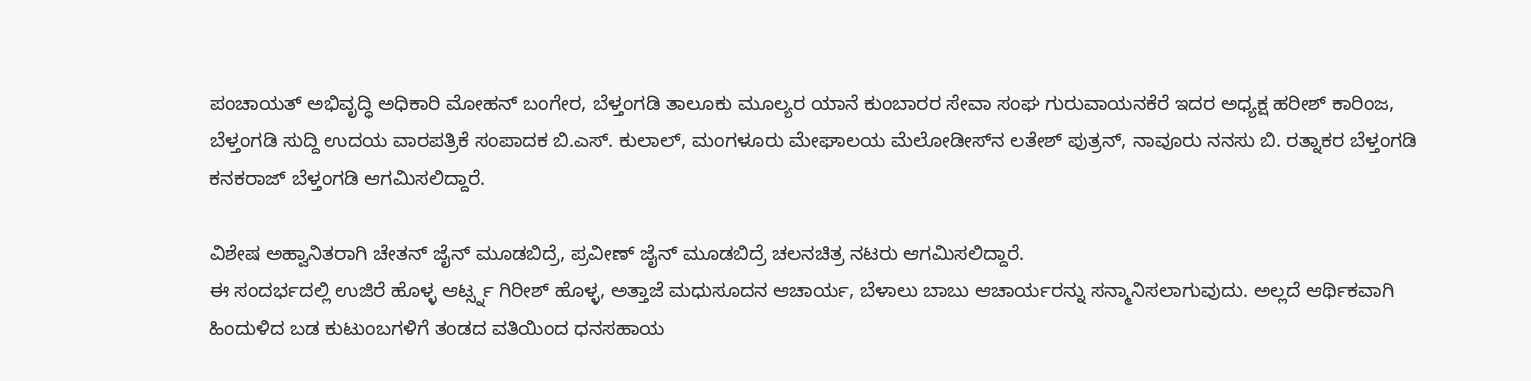ಪಂಚಾಯತ್ ಅಭಿವೃದ್ಧಿ ಅಧಿಕಾರಿ ಮೋಹನ್ ಬಂಗೇರ, ಬೆಳ್ತಂಗಡಿ ತಾಲೂಕು ಮೂಲ್ಯರ ಯಾನೆ ಕುಂಬಾರರ ಸೇವಾ ಸಂಘ ಗುರುವಾಯನಕೆರೆ ಇದರ ಅಧ್ಯಕ್ಷ ಹರೀಶ್ ಕಾರಿಂಜ, ಬೆಳ್ತಂಗಡಿ ಸುದ್ದಿ ಉದಯ ವಾರಪತ್ರಿಕೆ ಸಂಪಾದಕ ಬಿ.ಎಸ್. ಕುಲಾಲ್, ಮಂಗಳೂರು ಮೇಘಾಲಯ ಮೆಲೋಡೀಸ್‌ನ ಲತೇಶ್ ಪುತ್ರನ್, ನಾವೂರು ನನಸು ಬಿ. ರತ್ನಾಕರ ಬೆಳ್ತಂಗಡಿ ಕನಕರಾಜ್ ಬೆಳ್ತಂಗಡಿ ಆಗಮಿಸಲಿದ್ದಾರೆ.

ವಿಶೇಷ ಅಹ್ವಾನಿತರಾಗಿ ಚೇತನ್ ಜೈನ್ ಮೂಡಬಿದ್ರೆ, ಪ್ರವೀಣ್ ಜೈನ್ ಮೂಡಬಿದ್ರೆ ಚಲನಚಿತ್ರ ನಟರು ಆಗಮಿಸಲಿದ್ದಾರೆ.
ಈ ಸಂದರ್ಭದಲ್ಲಿ ಉಜಿರೆ ಹೊಳ್ಳ ಆರ್ಟ್ಸ್ನ ಗಿರೀಶ್ ಹೊಳ್ಳ, ಅತ್ತಾಜೆ ಮಧುಸೂದನ ಆಚಾರ್ಯ, ಬೆಳಾಲು ಬಾಬು ಆಚಾರ್ಯರನ್ನು ಸನ್ಮಾನಿಸಲಾಗುವುದು. ಅಲ್ಲದೆ ಆರ್ಥಿಕವಾಗಿ ಹಿಂದುಳಿದ ಬಡ ಕುಟುಂಬಗಳಿಗೆ ತಂಡದ ವತಿಯಿಂದ ಧನಸಹಾಯ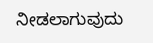ನೀಡಲಾಗುವುದು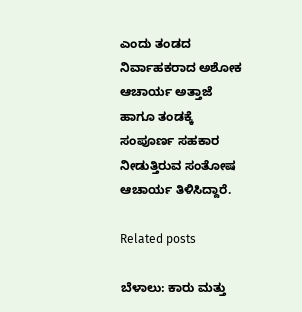ಎಂದು ತಂಡದ ನಿರ್ವಾಹಕರಾದ ಅಶೋಕ ಆಚಾರ್ಯ ಅತ್ತಾಜೆ ಹಾಗೂ ತಂಡಕ್ಕೆ ಸಂಪೂರ್ಣ ಸಹಕಾರ ನೀಡುತ್ತಿರುವ ಸಂತೋಷ ಆಚಾರ್ಯ ತಿಳಿಸಿದ್ದಾರೆ.

Related posts

ಬೆಳಾಲು: ಕಾರು ಮತ್ತು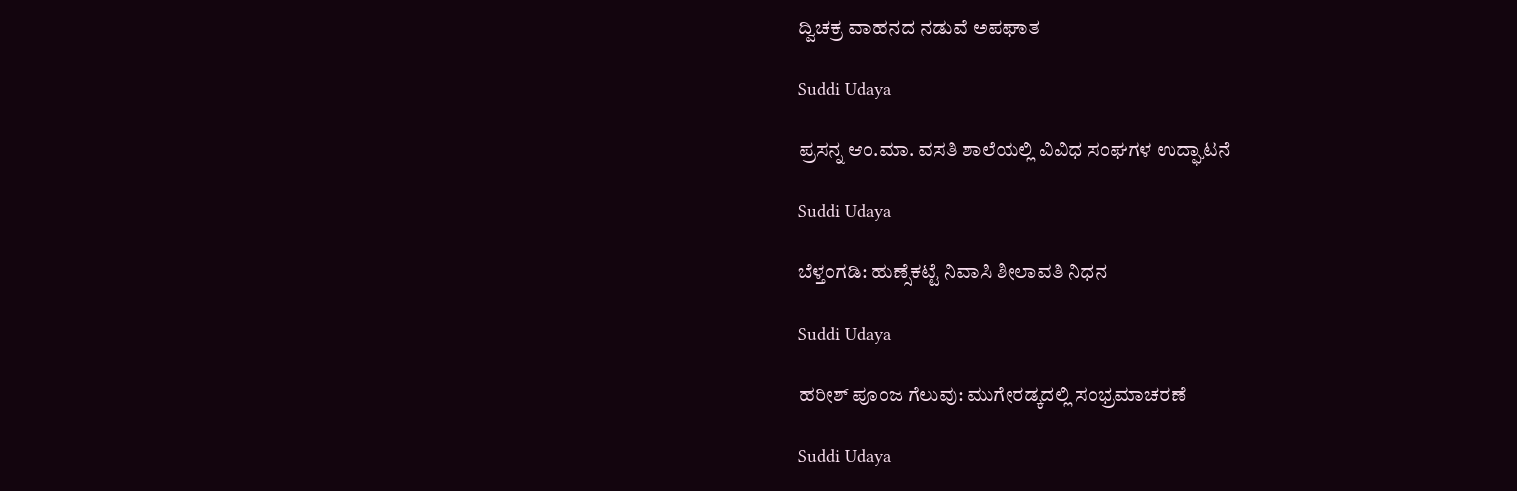ದ್ವಿಚಕ್ರ ವಾಹನದ ನಡುವೆ ಅಪಘಾತ

Suddi Udaya

ಪ್ರಸನ್ನ ಆಂ.ಮಾ. ವಸತಿ ಶಾಲೆಯಲ್ಲಿ ವಿವಿಧ ಸಂಘಗಳ ಉದ್ಘಾಟನೆ

Suddi Udaya

ಬೆಳ್ತಂಗಡಿ: ಹುಣ್ಸೆಕಟ್ಟೆ ನಿವಾಸಿ ಶೀಲಾವತಿ ನಿಧನ

Suddi Udaya

ಹರೀಶ್ ಪೂಂಜ ಗೆಲುವು: ಮುಗೇರಡ್ಕದಲ್ಲಿ ಸಂಭ್ರಮಾಚರಣೆ

Suddi Udaya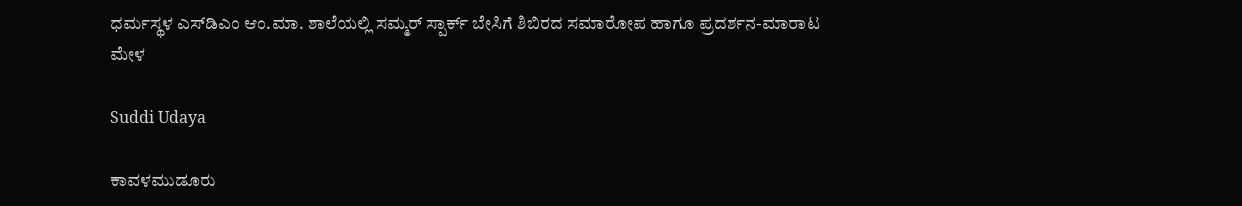ಧರ್ಮಸ್ಥಳ ಎಸ್‌ಡಿಎಂ ಆಂ.ಮಾ. ಶಾಲೆಯಲ್ಲಿ ಸಮ್ಮರ್ ಸ್ಪಾರ್ಕ್ ಬೇಸಿಗೆ ಶಿಬಿರದ ಸಮಾರೋಪ ಹಾಗೂ ಪ್ರದರ್ಶನ-ಮಾರಾಟ ಮೇಳ

Suddi Udaya

ಕಾವಳಮುಡೂರು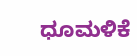ಧೂಮಳಿಕೆ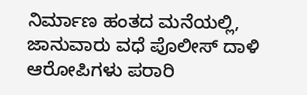ನಿರ್ಮಾಣ ಹಂತದ ಮನೆಯಲ್ಲಿ, ಜಾನುವಾರು ವಧೆ ಪೊಲೀಸ್ ದಾಳಿ ಆರೋಪಿಗಳು ಪರಾರಿ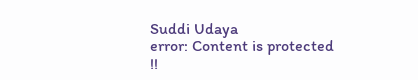Suddi Udaya
error: Content is protected !!